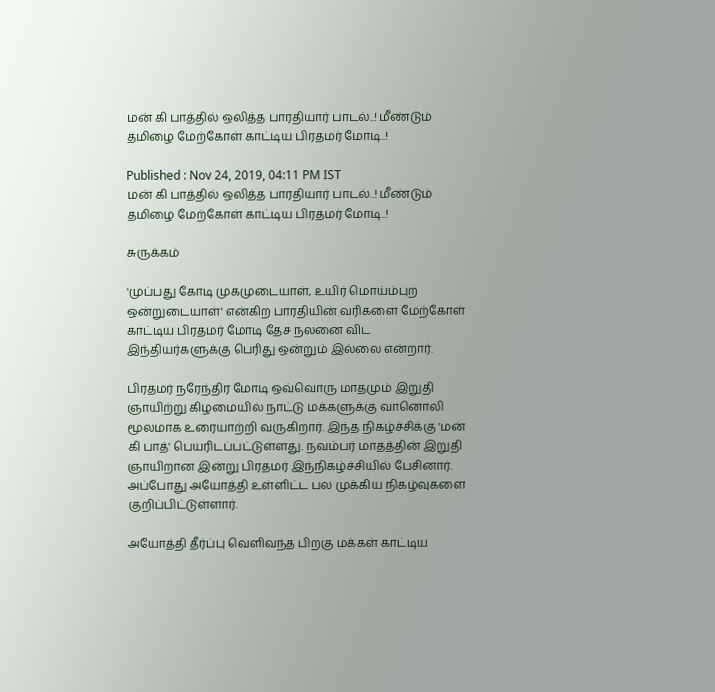மன் கி பாத்தில் ஒலித்த பாரதியார் பாடல்..! மீண்டும் தமிழை மேற்கோள் காட்டிய பிரதமர் மோடி..!

Published : Nov 24, 2019, 04:11 PM IST
மன் கி பாத்தில் ஒலித்த பாரதியார் பாடல்..! மீண்டும் தமிழை மேற்கோள் காட்டிய பிரதமர் மோடி..!

சுருக்கம்

'முப்பது கோடி முகமுடையாள், உயிர் மொய்ம்புற ஒன்றுடையாள்' என்கிற பாரதியின் வரிகளை மேற்கோள் காட்டிய பிரதமர் மோடி தேச நலனை விட இந்தியர்களுக்கு பெரிது ஒன்றும் இல்லை என்றார்.

பிரதமர் நரேந்திர மோடி ஒவ்வொரு மாதமும் இறுதி ஞாயிற்று கிழமையில் நாட்டு மக்களுக்கு வானொலி மூலமாக உரையாற்றி வருகிறார். இந்த நிகழ்ச்சிக்கு 'மன் கி பாத்' பெயரிடப்பட்டுள்ளது. நவம்பர் மாதத்தின் இறுதி ஞாயிறான இன்று பிரதமர் இந்நிகழ்ச்சியில் பேசினார். அப்போது அயோத்தி உள்ளிட்ட பல முக்கிய நிகழ்வுகளை குறிப்பிட்டுள்ளார்.

அயோத்தி தீர்ப்பு வெளிவந்த பிறகு மக்கள் காட்டிய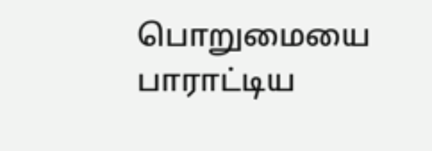பொறுமையை பாராட்டிய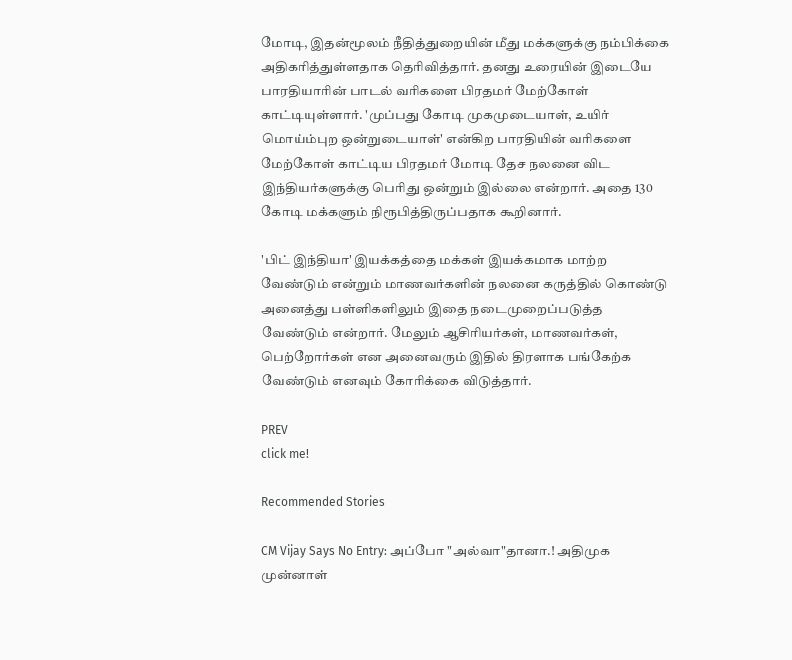மோடி, இதன்மூலம் நீதித்துறையின் மீது மக்களுக்கு நம்பிக்கை அதிகரித்துள்ளதாக தெரிவித்தார். தனது உரையின் இடையே பாரதியாரின் பாடல் வரிகளை பிரதமர் மேற்கோள் காட்டியுள்ளார். 'முப்பது கோடி முகமுடையாள், உயிர் மொய்ம்புற ஒன்றுடையாள்' என்கிற பாரதியின் வரிகளை மேற்கோள் காட்டிய பிரதமர் மோடி தேச நலனை விட இந்தியர்களுக்கு பெரிது ஒன்றும் இல்லை என்றார். அதை 130 கோடி மக்களும் நிரூபித்திருப்பதாக கூறினார்.

'பிட் இந்தியா' இயக்கத்தை மக்கள் இயக்கமாக மாற்ற வேண்டும் என்றும் மாணவர்களின் நலனை கருத்தில் கொண்டு அனைத்து பள்ளிகளிலும் இதை நடைமுறைப்படுத்த வேண்டும் என்றார். மேலும் ஆசிரியர்கள், மாணவர்கள், பெற்றோர்கள் என அனைவரும் இதில் திரளாக பங்கேற்க வேண்டும் எனவும் கோரிக்கை விடுத்தார்.

PREV
click me!

Recommended Stories

CM Vijay Says No Entry: அப்போ "அல்வா"தானா.! அதிமுக முன்னாள்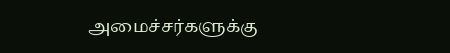அமைச்சர்களுக்கு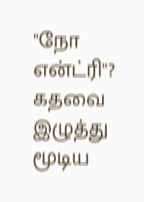"நோ என்ட்ரி"? கதவை இழுத்து மூடிய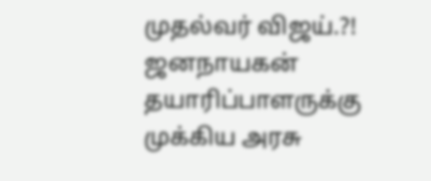முதல்வர் விஜய்.?!
ஜனநாயகன் தயாரிப்பாளருக்கு முக்கிய அரசு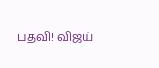பதவி! விஜய்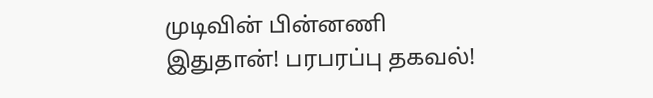முடிவின் பின்னணி இதுதான்! பரபரப்பு தகவல்!